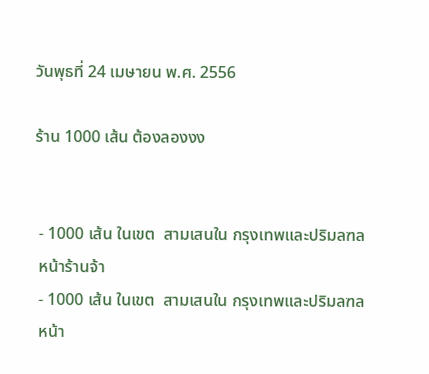วันพุธที่ 24 เมษายน พ.ศ. 2556

ร้าน 1000 เส้น ต้องลองงง


 - 1000 เส้น ในเขต  สามเสนใน กรุงเทพและปริมลฑล
 หน้าร้านจ้า
 - 1000 เส้น ในเขต  สามเสนใน กรุงเทพและปริมลฑล
 หน้า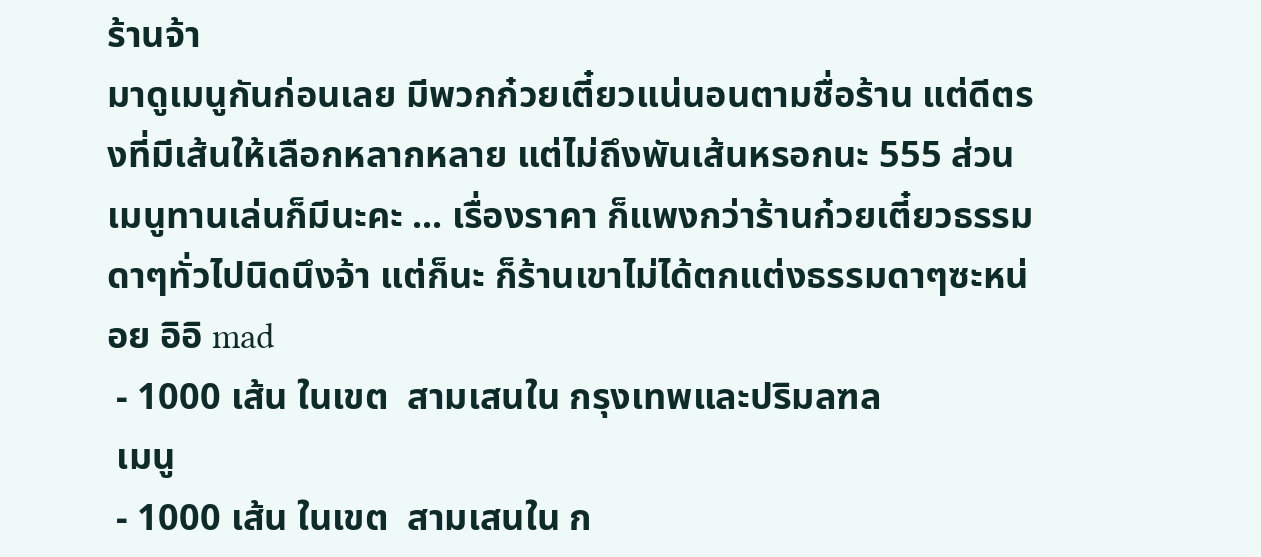ร้านจ้า
มาดูเมนูกันก่อนเลย มีพวกก๋วยเตี๋ยวแน่นอนตามชื่อร้าน แต่ดีตรงที่มีเส้นให้เลือกหลากหลาย แต่ไม่ถึงพันเส้นหรอกนะ 555 ส่วนเมนูทานเล่นก็มีนะคะ ... เรื่องราคา ก็แพงกว่าร้านก๋วยเตี๋ยวธรรมดาๆทั่วไปนิดนึงจ้า แต่ก็นะ ก็ร้านเขาไม่ได้ตกแต่งธรรมดาๆซะหน่อย อิอิ mad
 - 1000 เส้น ในเขต  สามเสนใน กรุงเทพและปริมลฑล
 เมนู
 - 1000 เส้น ในเขต  สามเสนใน ก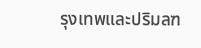รุงเทพและปริมลฑ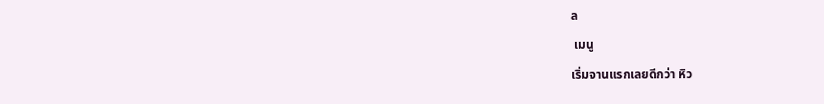ล
 เมนู
เริ่มจานแรกเลยดีกว่า หิว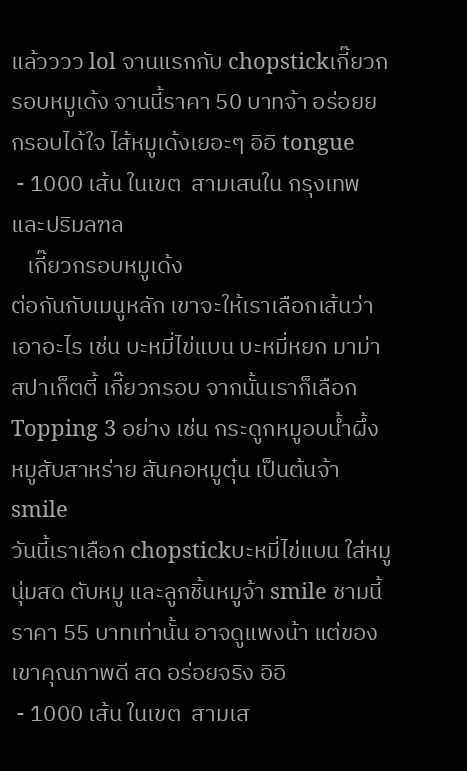แล้วววว lol จานแรกกับ chopstickเกี๊ยวกรอบหมูเด้ง จานนี้ราคา 50 บาทจ้า อร่อยย กรอบได้ใจ ไส้หมูเด้งเยอะๆ อิอิ tongue
 - 1000 เส้น ในเขต  สามเสนใน กรุงเทพและปริมลฑล
   เกี๊ยวกรอบหมูเด้ง
ต่อกันกับเมนูหลัก เขาจะให้เราเลือกเส้นว่าเอาอะไร เช่น บะหมี่ไข่แบน บะหมี่หยก มาม่า สปาเก็ตตี้ เกี๊ยวกรอบ จากนั้นเราก็เลือก Topping 3 อย่าง เช่น กระดูกหมูอบน้ำผึ้ง หมูสับสาหร่าย สันคอหมูตุ๋น เป็นต้นจ้า smile
วันนี้เราเลือก chopstickบะหมี่ไข่แบน ใส่หมูนุ่มสด ตับหมู และลูกชิ้นหมูจ้า smile ชามนี้ราคา 55 บาทเท่านั้น อาจดูแพงน้า แต่ของเขาคุณภาพดี สด อร่อยจริง อิอิ
 - 1000 เส้น ในเขต  สามเส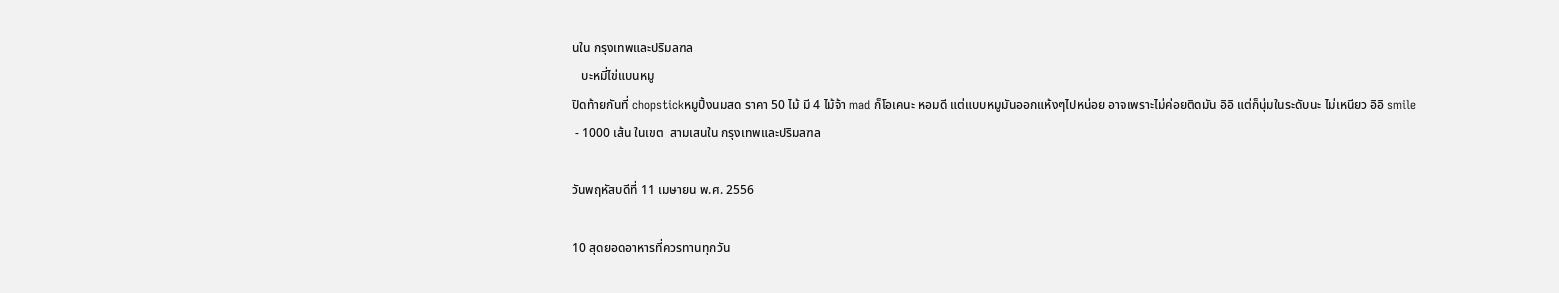นใน กรุงเทพและปริมลฑล
   บะหมี่ไข่แบนหมู
ปิดท้ายกันที่ chopstickหมูปิ้งนมสด ราคา 50 ไม้ มี 4 ไม้จ้า mad ก็โอเคนะ หอมดี แต่แบบหมูมันออกแห้งๆไปหน่อย อาจเพราะไม่ค่อยติดมัน อิอิ แต่ก็นุ่มในระดับนะ ไม่เหนียว อิอิ smile
 - 1000 เส้น ในเขต  สามเสนใน กรุงเทพและปริมลฑล

วันพฤหัสบดีที่ 11 เมษายน พ.ศ. 2556

10 สุดยอดอาหารที่ควรทานทุกวัน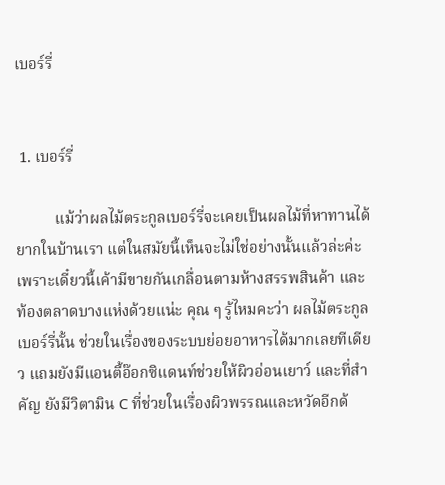เบอร์รี่


 1. เบอร์รี่

          แม้ว่าผลไม้ตระกูลเบอร์รี่จะเคยเป็นผลไม้ที่หาทานได้ยากในบ้านเรา แต่ในสมัยนี้เห็นจะไม่ใช่อย่างนั้นแล้วล่ะค่ะ เพราะเดี๋ยวนี้เค้ามีขายกันเกลื่อนตามห้างสรรพสินค้า และท้องตลาดบางแห่งด้วยแน่ะ คุณ ๆ รู้ไหมคะว่า ผลไม้ตระกูลเบอร์รี่นั้น ช่วยในเรื่องของระบบย่อยอาหารได้มากเลยทีเดียว แถมยังมีแอนตี้อ๊อกซิแดนท์ช่วยให้ผิวอ่อนเยาว์ และที่สำคัญ ยังมีวิตามิน C ที่ช่วยในเรื่องผิวพรรณและหวัดอีกด้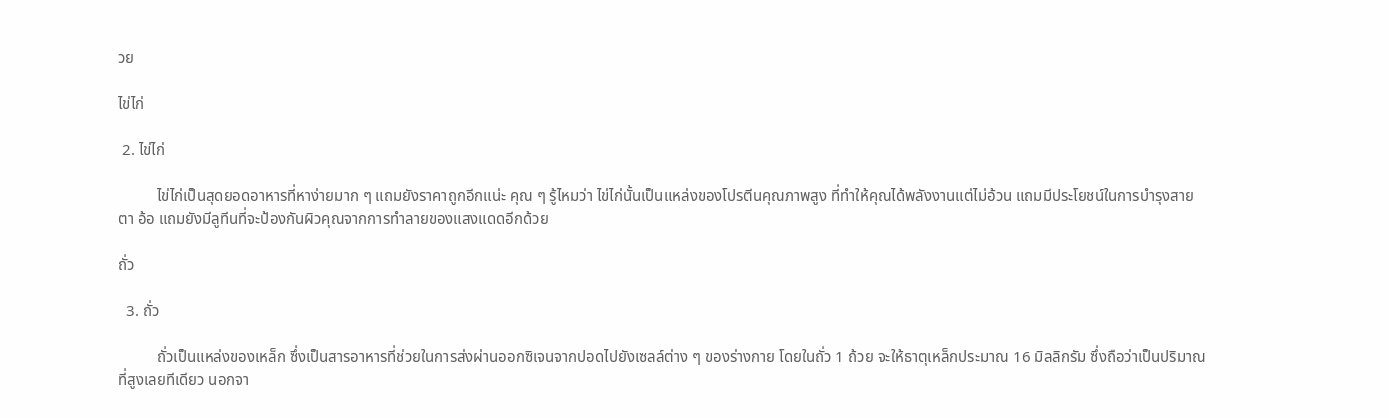วย

ไข่ไก่

 2. ไข่ไก่

          ไข่ไก่เป็นสุดยอดอาหารที่หาง่ายมาก ๆ แถมยังราคาถูกอีกแน่ะ คุณ ๆ รู้ไหมว่า ไข่ไก่นั้นเป็นแหล่งของโปรตีนคุณภาพสูง ที่ทำให้คุณได้พลังงานแต่ไม่อ้วน แถมมีประโยชน์ในการบำรุงสายตา อ้อ แถมยังมีลูทีนที่จะป้องกันผิวคุณจากการทำลายของแสงแดดอีกด้วย

ถั่ว

  3. ถั่ว

          ถั่วเป็นแหล่งของเหล็ก ซึ่งเป็นสารอาหารที่ช่วยในการส่งผ่านออกซิเจนจากปอดไปยังเซลล์ต่าง ๆ ของร่างกาย โดยในถั่ว 1 ถ้วย จะให้ธาตุเหล็กประมาณ 16 มิลลิกรัม ซึ่งถือว่าเป็นปริมาณที่สูงเลยทีเดียว นอกจา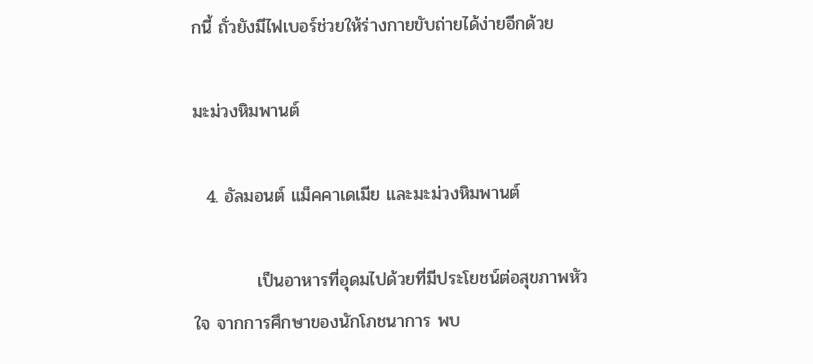กนี้ ถั่วยังมีไฟเบอร์ช่วยให้ร่างกายขับถ่ายได้ง่ายอีกด้วย

มะม่วงหิมพานต์

  4. อัลมอนต์ แม็คคาเดเมีย และมะม่วงหิมพานต์

          เป็นอาหารที่อุดมไปด้วยที่มีประโยชน์ต่อสุขภาพหัวใจ จากการศึกษาของนักโภชนาการ พบ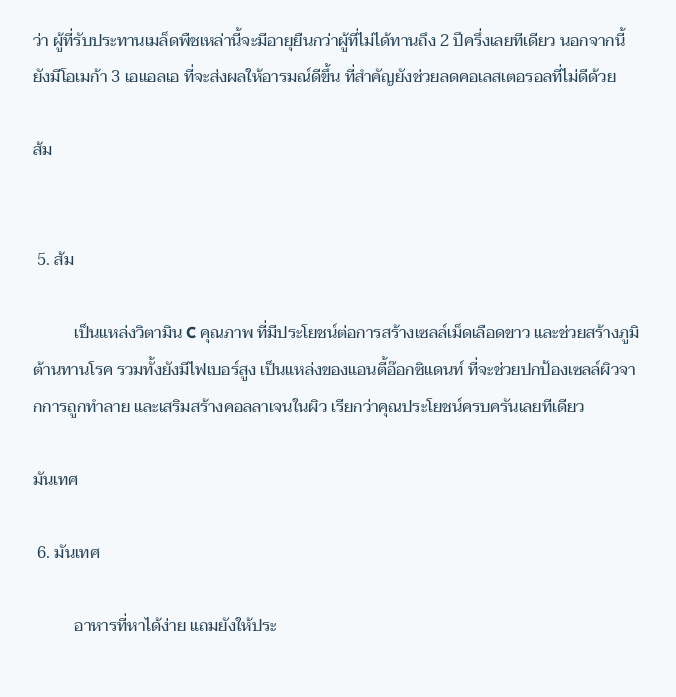ว่า ผู้ที่รับประทานเมล็ดพืชเหล่านี้จะมีอายุยืนกว่าผู้ที่ไม่ได้ทานถึง 2 ปีครึ่งเลยทีเดียว นอกจากนี้ ยังมีโอเมก้า 3 เอแอลเอ ที่จะส่งผลให้อารมณ์ดีขึ้น ที่สำคัญยังช่วยลดคอเลสเตอรอลที่ไม่ดีด้วย

ส้ม


 5. ส้ม

          เป็นแหล่งวิตามิน C คุณภาพ ที่มีประโยชน์ต่อการสร้างเซลล์เม็ดเลือดขาว และช่วยสร้างภูมิต้านทานโรค รวมทั้งยังมีไฟเบอร์สูง เป็นแหล่งของแอนตี้อ๊อกซิแดนท์ ที่จะช่วยปกป้องเซลล์ผิวจากการถูกทำลาย และเสริมสร้างคอลลาเจนในผิว เรียกว่าคุณประโยชน์ครบครันเลยทีเดียว

มันเทศ

 6. มันเทศ

          อาหารที่หาได้ง่าย แถมยังให้ประ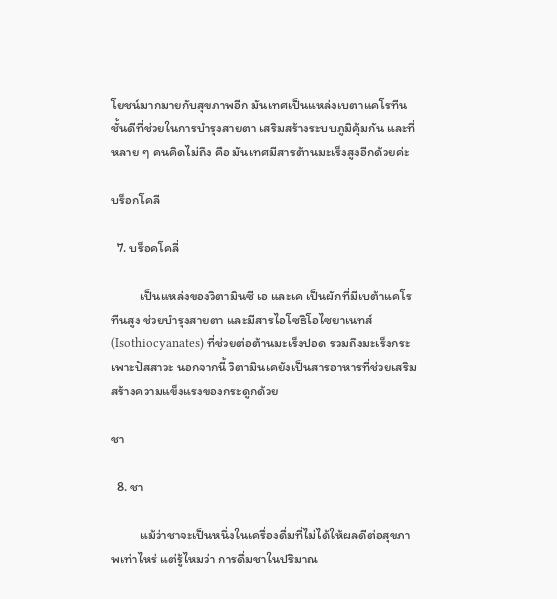โยชน์มากมายกับสุขภาพอีก มันเทศเป็นแหล่งเบตาแคโรทีนชั้นดีที่ช่วยในการบำรุงสายตา เสริมสร้างระบบภูมิคุ้มกัน และที่หลาย ๆ คนคิดไม่ถึง คือ มันเทศมีสารต้านมะเร็งสูงอีกด้วยค่ะ

บร็อกโคลี

  7. บร็อคโคลี่

          เป็นแหล่งของวิตามินซี เอ และเค เป็นผักที่มีเบต้าแคโรทีนสูง ช่วยบำรุงสายตา และมีสารไอโซธิโอไซยาเนทส์ (Isothiocyanates) ที่ช่วยต่อต้านมะเร็งปอด รวมถึงมะเร็งกระเพาะปัสสาวะ นอกจากนี้ วิตามินเคยังเป็นสารอาหารที่ช่วยเสริมสร้างความแข็งแรงของกระดูกด้วย

ชา

  8. ชา

          แม้ว่าชาจะเป็นหนึ่งในเครื่องดื่มที่ไม่ได้ให้ผลดีต่อสุขภาพเท่าไหร่ แต่รู้ไหมว่า การดื่มชาในปริมาณ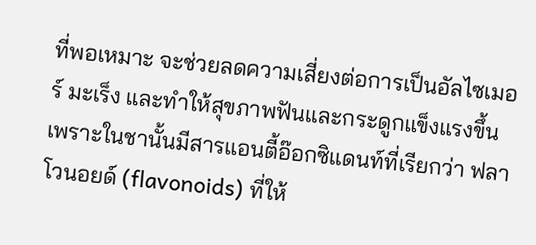ที่พอเหมาะ จะช่วยลดความเสี่ยงต่อการเป็นอัลไซเมอร์ มะเร็ง และทำให้สุขภาพฟันและกระดูกแข็งแรงขึ้น เพราะในชานั้นมีสารแอนตี้อ๊อกซิแดนท์ที่เรียกว่า ฟลาโวนอยด์ (flavonoids) ที่ให้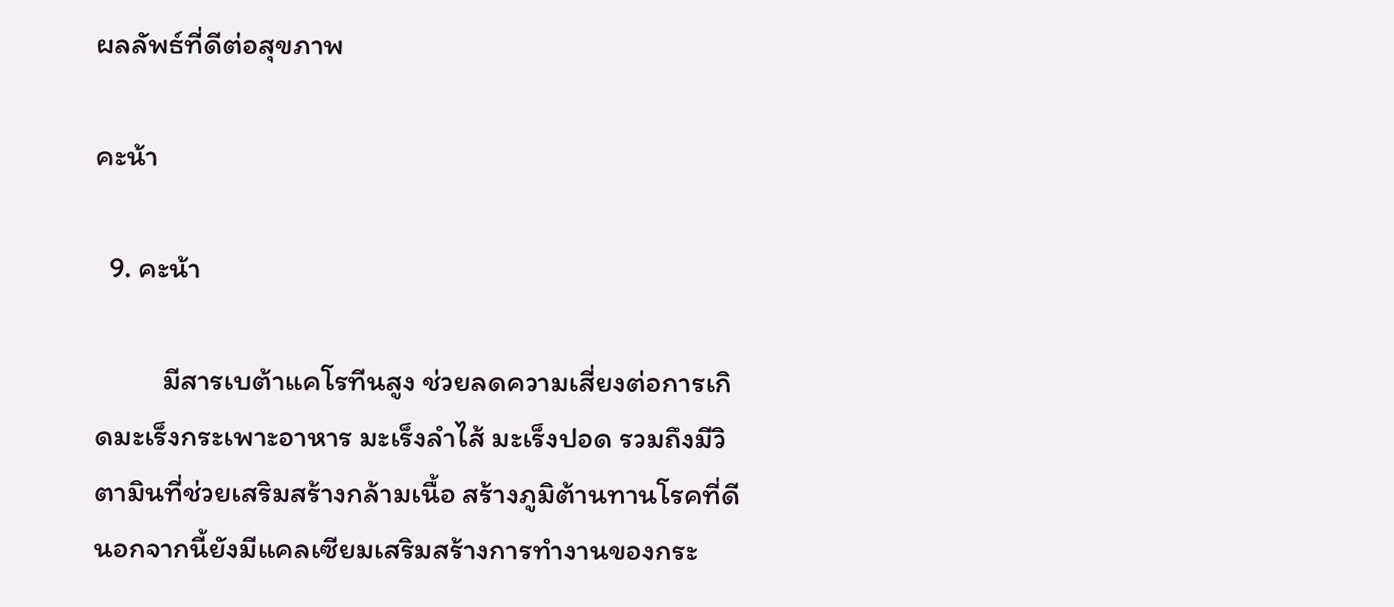ผลลัพธ์ที่ดีต่อสุขภาพ

คะน้า

  9. คะน้า

          มีสารเบต้าแคโรทีนสูง ช่วยลดความเสี่ยงต่อการเกิดมะเร็งกระเพาะอาหาร มะเร็งลำไส้ มะเร็งปอด รวมถึงมีวิตามินที่ช่วยเสริมสร้างกล้ามเนื้อ สร้างภูมิต้านทานโรคที่ดี นอกจากนี้ยังมีแคลเซียมเสริมสร้างการทำงานของกระ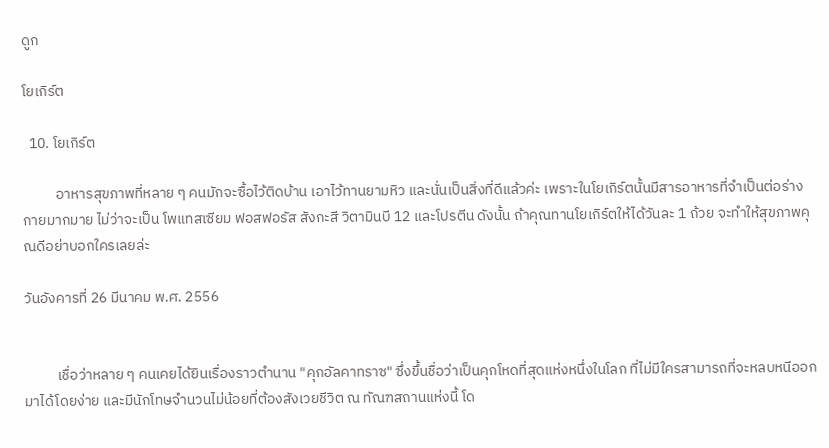ดูก

โยเกิร์ต

  10. โยเกิร์ต

          อาหารสุขภาพที่หลาย ๆ คนมักจะซื้อไว้ติดบ้าน เอาไว้ทานยามหิว และนั่นเป็นสิ่งที่ดีแล้วค่ะ เพราะในโยเกิร์ตนั้นมีสารอาหารที่จำเป็นต่อร่างกายมากมาย ไม่ว่าจะเป็น โพแทสเซียม ฟอสฟอรัส สังกะสี วิตามินบี 12 และโปรตีน ดังนั้น ถ้าคุณทานโยเกิร์ตให้ได้วันละ 1 ถ้วย จะทำให้สุขภาพคุณดีอย่าบอกใครเลยล่ะ

วันอังคารที่ 26 มีนาคม พ.ศ. 2556


          เชื่อว่าหลาย ๆ คนเคยได้ยินเรื่องราวตำนาน "คุกอัลคาทราซ" ซึ่งขึ้นชื่อว่าเป็นคุกโหดที่สุดแห่งหนึ่งในโลก ที่ไม่มีใครสามารถที่จะหลบหนีออกมาได้โดยง่าย และมีนักโทษจำนวนไม่น้อยที่ต้องสังเวยชีวิต ณ ทัณฑสถานแห่งนี้ โด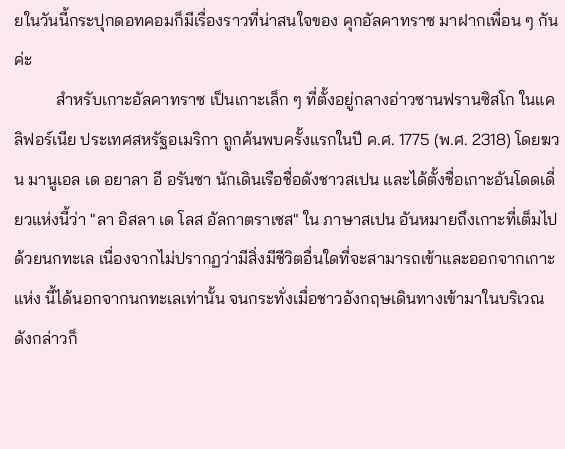ยในวันนี้กระปุกดอทคอมก็มีเรื่องราวที่น่าสนใจของ คุกอัลคาทราซ มาฝากเพื่อน ๆ กันค่ะ
          สำหรับเกาะอัลคาทราซ เป็นเกาะเล็ก ๆ ที่ตั้งอยู่กลางอ่าวซานฟรานซิสโก ในแคลิฟอร์เนีย ประเทศสหรัฐอเมริกา ถูกค้นพบครั้งแรกในปี ค.ศ. 1775 (พ.ศ. 2318) โดยฆวน มานูเอล เด อยาลา อี อรันซา นักเดินเรือชื่อดังชาวสเปน และได้ตั้งชื่อเกาะอันโดดเดี่ยวแห่งนี้ว่า "ลา อิสลา เด โลส อัลกาตราเซส" ใน ภาษาสเปน อันหมายถึงเกาะที่เต็มไปด้วยนกทะเล เนื่องจากไม่ปรากฏว่ามีสิ่งมีชีวิตอื่นใดที่จะสามารถเข้าและออกจากเกาะแห่ง นี้ได้นอกจากนกทะเลเท่านั้น จนกระทั่งเมื่อชาวอังกฤษเดินทางเข้ามาในบริเวณดังกล่าวก็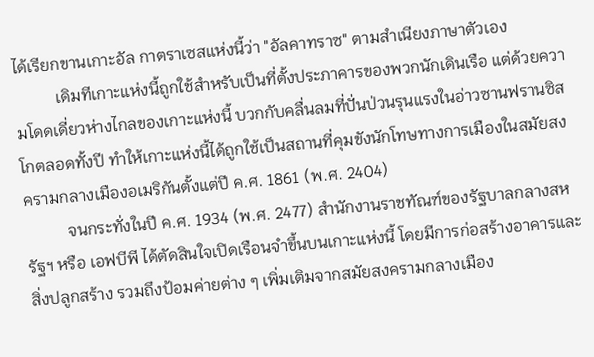ได้เรียกขานเกาะอัล กาตราเซสแห่งนี้ว่า "อัลคาทราซ" ตามสำเนียงภาษาตัวเอง
          เดิมทีเกาะแห่งนี้ถูกใช้สำหรับเป็นที่ตั้งประภาคารของพวกนักเดินเรือ แต่ด้วยความโดดเดี่ยวห่างไกลของเกาะแห่งนี้ บวกกับคลื่นลมที่ปั่นป่วนรุนแรงในอ่าวซานฟรานซิสโกตลอดทั้งปี ทำให้เกาะแห่งนี้ได้ถูกใช้เป็นสถานที่คุมขังนักโทษทางการเมืองในสมัยสงครามกลางเมืองอเมริกันตั้งแต่ปี ค.ศ. 1861 (พ.ศ. 2404)
          จนกระทั่งในปี ค.ศ. 1934 (พ.ศ. 2477) สำนักงานราชทัณฑ์ของรัฐบาลกลางสหรัฐฯ หรือ เอฟบีพี ได้ตัดสินใจเปิดเรือนจำขึ้นบนเกาะแห่งนี้ โดยมีการก่อสร้างอาคารและสิ่งปลูกสร้าง รวมถึงป้อมค่ายต่าง ๆ เพิ่มเติมจากสมัยสงครามกลางเมือง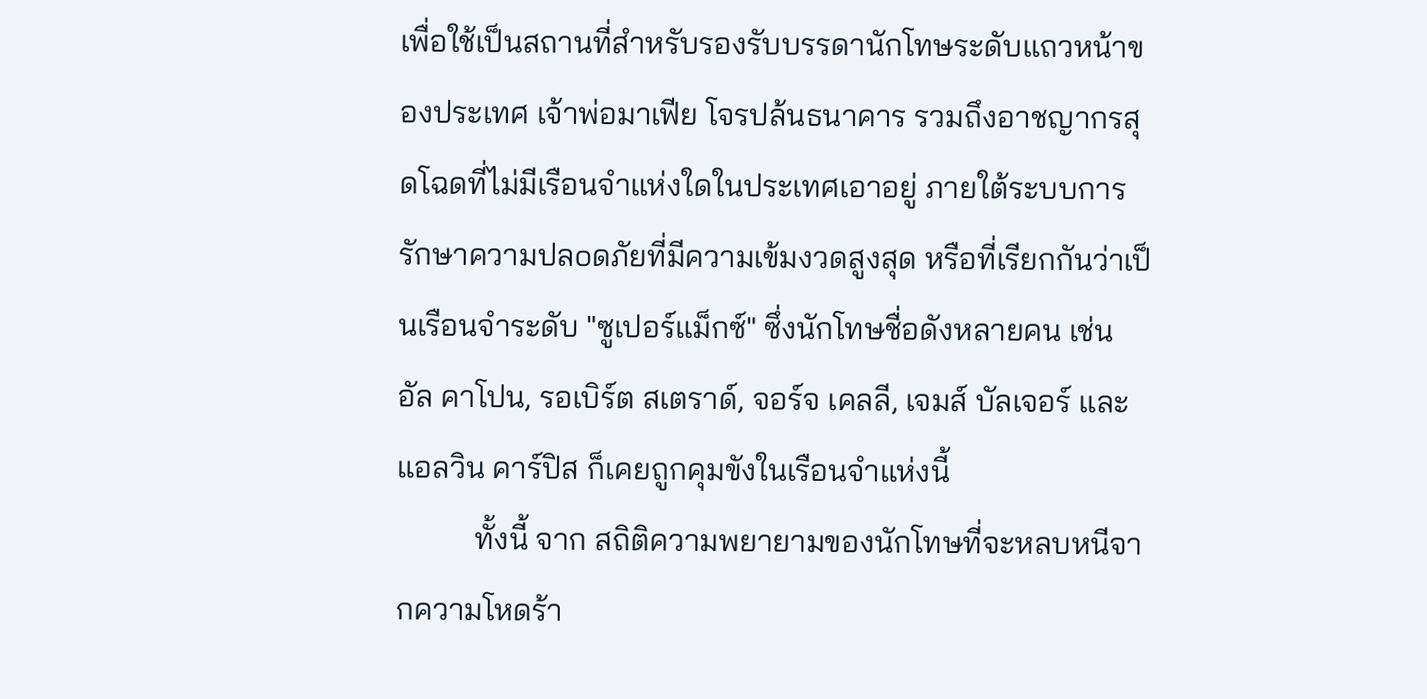เพื่อใช้เป็นสถานที่สำหรับรองรับบรรดานักโทษระดับแถวหน้าของประเทศ เจ้าพ่อมาเฟีย โจรปล้นธนาคาร รวมถึงอาชญากรสุดโฉดที่ไม่มีเรือนจำแห่งใดในประเทศเอาอยู่ ภายใต้ระบบการ รักษาความปลoดภัยที่มีความเข้มงวดสูงสุด หรือที่เรียกกันว่าเป็นเรือนจำระดับ "ซูเปอร์แม็กซ์" ซึ่งนักโทษชื่อดังหลายคน เช่น อัล คาโปน, รอเบิร์ต สเตราด์, จอร์จ เคลลี, เจมส์ บัลเจอร์ และแอลวิน คาร์ปิส ก็เคยถูกคุมขังในเรือนจำแห่งนี้
          ทั้งนี้ จาก สถิติความพยายามของนักโทษที่จะหลบหนีจากความโหดร้า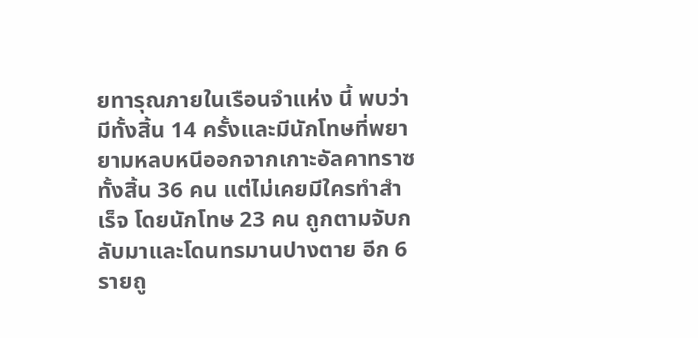ยทารุณภายในเรือนจำแห่ง นี้ พบว่ามีทั้งสิ้น 14 ครั้งและมีนักโทษที่พยายามหลบหนีออกจากเกาะอัลคาทราซทั้งสิ้น 36 คน แต่ไม่เคยมีใครทำสำเร็จ โดยนักโทษ 23 คน ถูกตามจับกลับมาและโดนทรมานปางตาย อีก 6 รายถู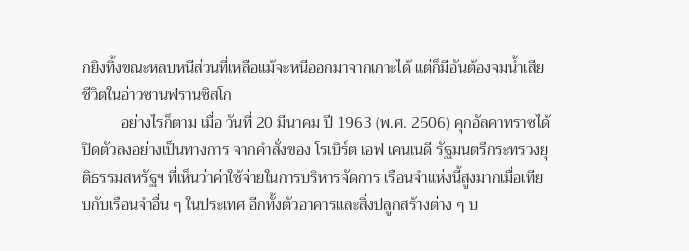กยิงทิ้งขณะหลบหนีส่วนที่เหลือแม้จะหนีออกมาจากเกาะได้ แต่ก็มีอันต้องจมน้ำเสียชีวิตในอ่าวซานฟรานซิสโก
          อย่างไรก็ตาม เมื่อ วันที่ 20 มีนาคม ปี 1963 (พ.ศ. 2506) คุกอัลคาทราซได้ปิดตัวลงอย่างเป็นทางการ จากคำสั่งของ โรเบิร์ต เอฟ เคนเนดี รัฐมนตรีกระทรวงยุติธรรมสหรัฐฯ ที่เห็นว่าค่าใช้จ่ายในการบริหารจัดการ เรือนจำแห่งนี้สูงมากเมื่อเทียบกับเรือนจำอื่น ๆ ในประเทศ อีกทั้งตัวอาคารและสิ่งปลูกสร้างต่าง ๆ บ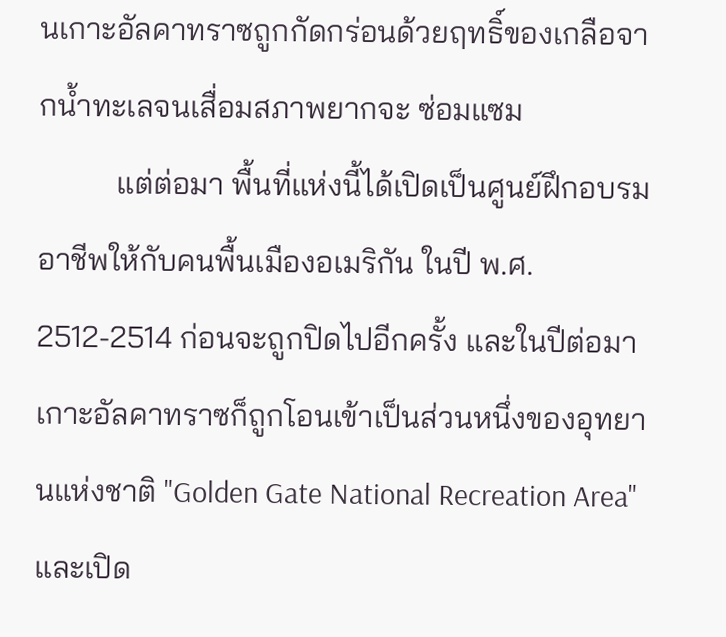นเกาะอัลคาทราซถูกกัดกร่อนด้วยฤทธิ์ของเกลือจากน้ำทะเลจนเสื่อมสภาพยากจะ ซ่อมแซม
          แต่ต่อมา พื้นที่แห่งนี้ได้เปิดเป็นศูนย์ฝึกอบรมอาชีพให้กับคนพื้นเมืองอเมริกัน ในปี พ.ศ. 2512-2514 ก่อนจะถูกปิดไปอีกครั้ง และในปีต่อมาเกาะอัลคาทราซก็ถูกโอนเข้าเป็นส่วนหนึ่งของอุทยานแห่งชาติ "Golden Gate National Recreation Area" และเปิด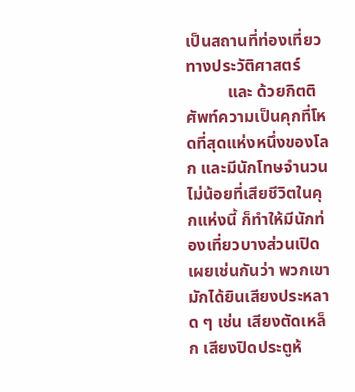เป็นสถานที่ท่องเที่ยวทางประวัติศาสตร์
          และ ด้วยกิตติศัพท์ความเป็นคุกที่โหดที่สุดแห่งหนึ่งของโลก และมีนักโทษจำนวนไม่น้อยที่เสียชีวิตในคุกแห่งนี้ ก็ทำให้มีนักท่องเที่ยวบางส่วนเปิดเผยเช่นกันว่า พวกเขามักได้ยินเสียงประหลาด ๆ เช่น เสียงตัดเหล็ก เสียงปิดประตูห้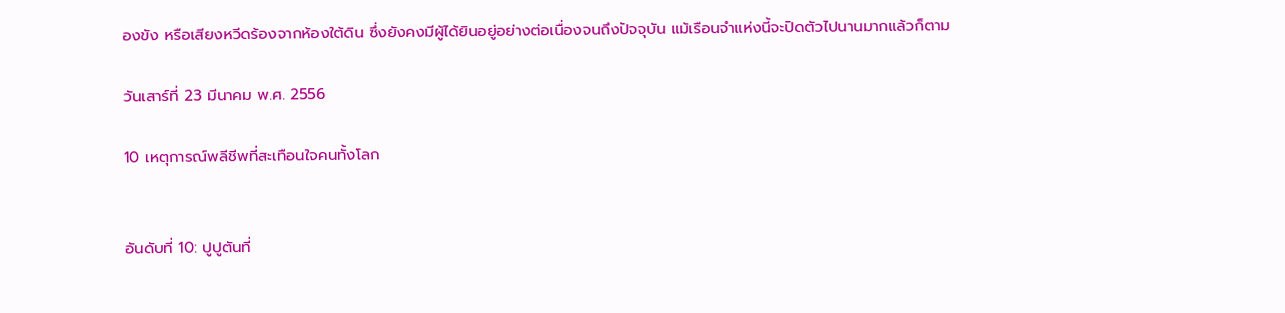องขัง หรือเสียงหวีดร้องจากห้องใต้ดิน ซึ่งยังคงมีผู้ได้ยินอยู่อย่างต่อเนื่องจนถึงปัจจุบัน แม้เรือนจำแห่งนี้จะปิดตัวไปนานมากแล้วก็ตาม

วันเสาร์ที่ 23 มีนาคม พ.ศ. 2556

10 เหตุการณ์พลีชีพที่สะเทือนใจคนทั้งโลก


อันดับที่ 10: ปูปูตันที่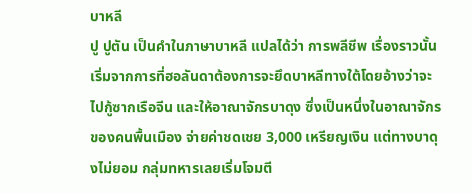บาหลี
ปู ปูตัน เป็นคำในภาษาบาหลี แปลได้ว่า การพลีชีพ เรื่องราวนั้น เริ่มจากการที่ฮอลันดาต้องการจะยึดบาหลีทางใต้โดยอ้างว่าจะไปกู้ซากเรือจีน และให้อาณาจักรบาดุง ซึ่งเป็นหนึ่งในอาณาจักรของคนพื้นเมือง จ่ายค่าชดเชย 3,000 เหรียญเงิน แต่ทางบาดุงไม่ยอม กลุ่มทหารเลยเริ่มโจมตี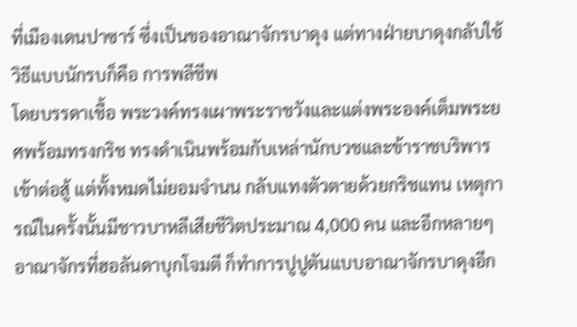ที่เมืองเดนปาซาร์ ซึ่งเป็นของอาณาจักรบาดุง แต่ทางฝ่ายบาดุงกลับใช้วิธีแบบนักรบก็คือ การพลีชีพ
โดยบรรดาเชื้อ พระวงค์ทรงเผาพระราชวังและแต่งพระองค์เต็มพระยศพร้อมทรงกริช ทรงดำเนินพร้อมกับเหล่านักบวชและข้าราชบริพารเข้าต่อสู้ แต่ทั้งหมดไม่ยอมจำนน กลับแทงตัวตายด้วยกริชแทน เหตุการณ์ในครั้งนั้นมีชาวบาหลีเสียชีวิตประมาณ 4,000 คน และอีกหลายๆอาณาจักรที่ฮอลันดาบุกโจมตี ก็ทำการปูปูตันแบบอาณาจักรบาดุงอีก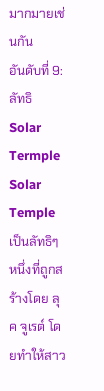มากมายเช่นกัน
อันดับที่ 9: ลัทธิ Solar Termple
Solar Temple เป็นลัทธิๆหนึ่งที่ถูกสร้างโดย ลุค จูเรต์ โดยทำให้สาว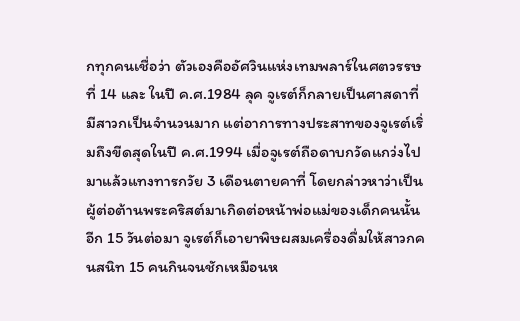กทุกคนเชื่อว่า ตัวเองคืออัศวินแห่งเทมพลาร์ในศตวรรษที่ 14 และ ในปี ค.ศ.1984 ลุค จูเรต์ก็กลายเป็นศาสดาที่มีสาวกเป็นจำนวนมาก แต่อาการทางประสาทของจูเรต์เริ่มถึงขีดสุดในปี ค.ศ.1994 เมื่อจูเรต์ถือดาบกวัดแกว่งไปมาแล้วแทงทารกวัย 3 เดือนตายคาที่ โดยกล่าวหาว่าเป็นผู้ต่อต้านพระคริสต์มาเกิดต่อหน้าพ่อแม่ของเด็กคนนั้น
อีก 15 วันต่อมา จูเรต์ก็เอายาพิษผสมเครื่องดื่มให้สาวกคนสนิท 15 คนกินจนชักเหมือนห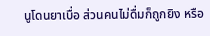นูโดนยาเบื่อ ส่วนคนไม่ดื่มก็ถูกยิง หรือ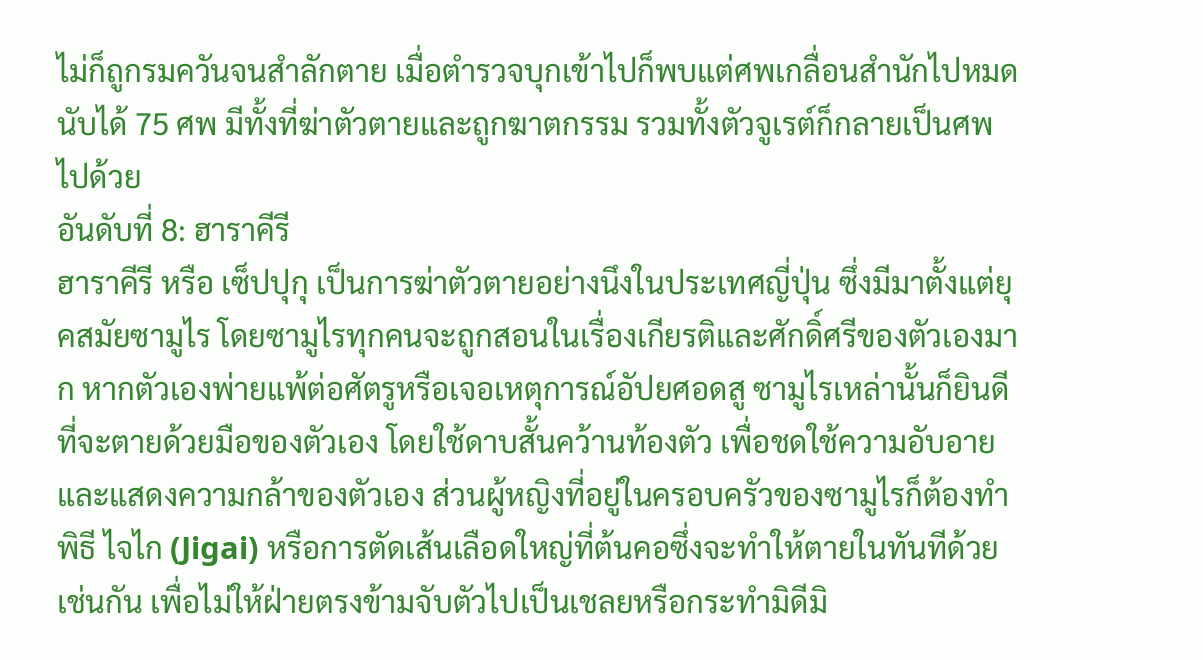ไม่ก็ถูกรมควันจนสำลักตาย เมื่อตำรวจบุกเข้าไปก็พบแต่ศพเกลื่อนสำนักไปหมดนับได้ 75 ศพ มีทั้งที่ฆ่าตัวตายและถูกฆาตกรรม รวมทั้งตัวจูเรต์ก็กลายเป็นศพไปด้วย
อันดับที่ 8: ฮาราคีรี
ฮาราคีรี หรือ เซ็ปปุกุ เป็นการฆ่าตัวตายอย่างนึงในประเทศญี่ปุ่น ซึ่งมีมาตั้งแต่ยุคสมัยซามูไร โดยซามูไรทุกคนจะถูกสอนในเรื่องเกียรติและศักดิ์ศรีของตัวเองมาก หากตัวเองพ่ายแพ้ต่อศัตรูหรือเจอเหตุการณ์อัปยศอดสู ซามูไรเหล่านั้นก็ยินดีที่จะตายด้วยมือของตัวเอง โดยใช้ดาบสั้นคว้านท้องตัว เพื่อชดใช้ความอับอายและแสดงความกล้าของตัวเอง ส่วนผู้หญิงที่อยู่ในครอบครัวของซามูไรก็ต้องทำพิธี ไจไก (Jigai) หรือการตัดเส้นเลือดใหญ่ที่ต้นคอซึ่งจะทำให้ตายในทันทีด้วยเช่นกัน เพื่อไม่ให้ฝ่ายตรงข้ามจับตัวไปเป็นเชลยหรือกระทำมิดีมิ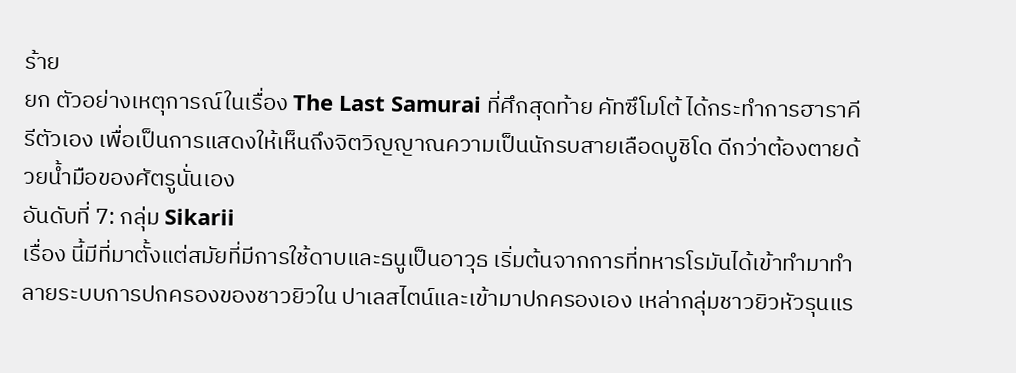ร้าย
ยก ตัวอย่างเหตุการณ์ในเรื่อง The Last Samurai ที่ศึกสุดท้าย คัทซึโมโต้ ได้กระทำการฮาราคีรีตัวเอง เพื่อเป็นการแสดงให้เห็นถึงจิตวิญญาณความเป็นนักรบสายเลือดบูชิโด ดีกว่าต้องตายด้วยน้ำมือของศัตรูนั่นเอง
อันดับที่ 7: กลุ่ม Sikarii
เรื่อง นี้มีที่มาตั้งแต่สมัยที่มีการใช้ดาบและธนูเป็นอาวุธ เริ่มต้นจากการที่ทหารโรมันได้เข้าทำมาทำลายระบบการปกครองของชาวยิวใน ปาเลสไตน์และเข้ามาปกครองเอง เหล่ากลุ่มชาวยิวหัวรุนแร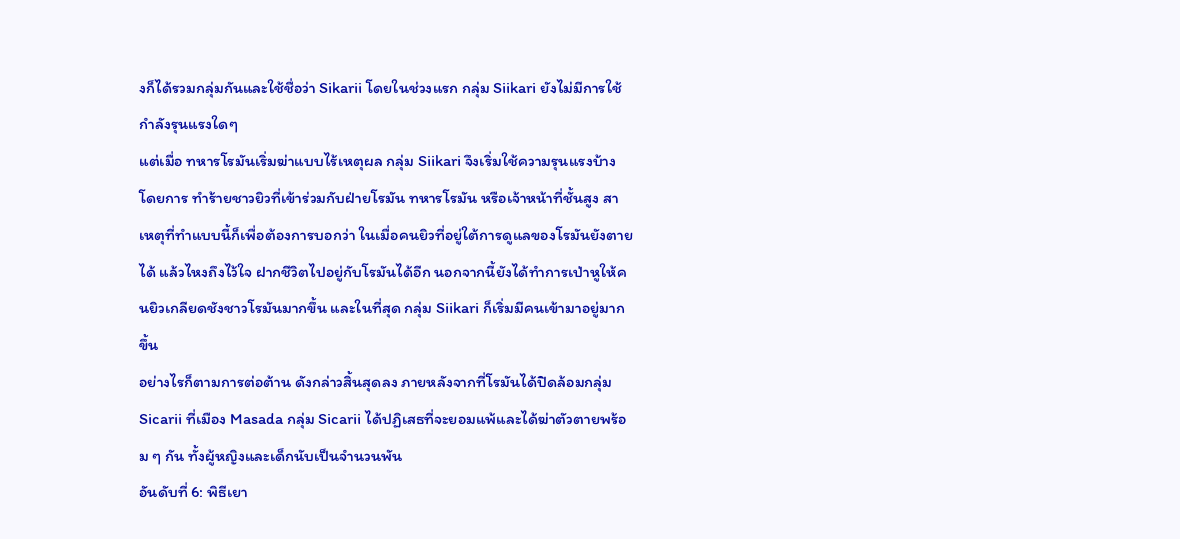งก็ได้รวมกลุ่มกันและใช้ชื่อว่า Sikarii โดยในช่วงแรก กลุ่ม Siikari ยังไม่มีการใช้กำลังรุนแรงใดๆ
แต่เมื่อ ทหารโรมันเริ่มฆ่าแบบไร้เหตุผล กลุ่ม Siikari จึงเริ่มใช้ความรุนแรงบ้าง โดยการ ทำร้ายชาวยิวที่เข้าร่วมกับฝ่ายโรมัน ทหารโรมัน หรือเจ้าหน้าที่ชั้นสูง สาเหตุที่ทำแบบนี้ก็เพื่อต้องการบอกว่า ในเมื่อคนยิวที่อยู่ใต้การดูแลของโรมันยังตายได้ แล้วไหงถึงไว้ใจ ฝากชีวิตไปอยู่กับโรมันได้อีก นอกจากนี้ยังได้ทำการเป่าหูให้คนยิวเกลียดชังชาวโรมันมากขึ้น และในที่สุด กลุ่ม Siikari ก็เริ่มมีคนเข้ามาอยู่มากขึ้น
อย่างไรก็ตามการต่อต้าน ดังกล่าวสิ้นสุดลง ภายหลังจากที่โรมันได้ปิดล้อมกลุ่ม Sicarii ที่เมือง Masada กลุ่ม Sicarii ได้ปฏิเสธที่จะยอมแพ้และได้ฆ่าตัวตายพร้อม ๆ กัน ทั้งผู้หญิงและเด็กนับเป็นจำนวนพัน
อันดับที่ 6: พิธีเยา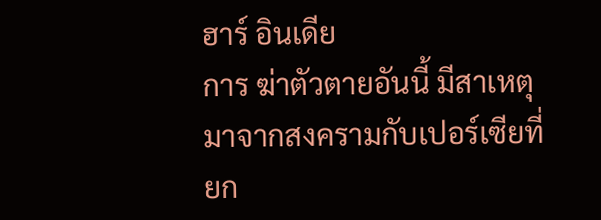ฮาร์ อินเดีย
การ ฆ่าตัวตายอันนี้ มีสาเหตุมาจากสงครามกับเปอร์เซียที่ยก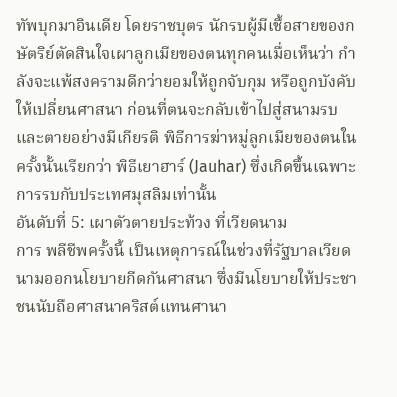ทัพบุกมาอินเดีย โดยราชบุตร นักรบผู้มีเชื้อสายของกษัตริย์ตัดสินใจเผาลูกเมียของตนทุกคนเมื่อเห็นว่า กำลังจะแพ้สงครามดีกว่ายอมให้ถูกจับกุม หรือถูกบังคับให้เปลี่ยนศาสนา ก่อนที่ตนจะกลับเข้าไปสู่สนามรบและตายอย่างมีเกียรติ พิธีการฆ่าหมู่ลูกเมียของตนในครั้งนั้นเรียกว่า พิธีเยาฮาร์ (Jauhar) ซึ่งเกิดขึ้นเฉพาะการรบกับประเทศมุสลิมเท่านั้น
อันดับที่ 5: เผาตัวตายประท้วง ที่เวียดนาม
การ พลีชีพครั้งนี้ เป็นเหตุการณ์ในช่วงที่รัฐบาลเวียดนามออกนโยบายกีดกันศาสนา ซึ่งมีนโยบายให้ประชาชนนับถือศาสนาคริสต์แทนศานา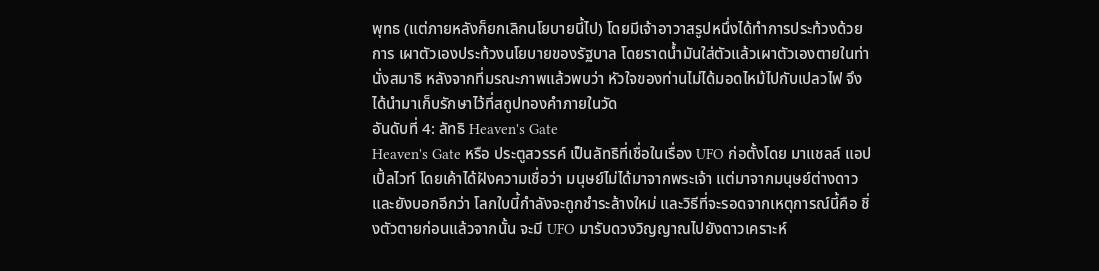พุทธ (แต่ภายหลังก็ยกเลิกนโยบายนี้ไป) โดยมีเจ้าอาวาสรูปหนึ่งได้ทำการประท้วงด้วยการ เผาตัวเองประท้วงนโยบายของรัฐบาล โดยราดน้ำมันใส่ตัวแล้วเผาตัวเองตายในท่านั่งสมาธิ หลังจากที่มรณะภาพแล้วพบว่า หัวใจของท่านไม่ได้มอดไหม้ไปกับเปลวไฟ จึงได้นำมาเก็บรักษาไว้ที่สถูปทองคำภายในวัด
อันดับที่ 4: ลัทธิ Heaven's Gate
Heaven's Gate หรือ ประตูสวรรค์ เป็นลัทธิที่เชื่อในเรื่อง UFO ก่อตั้งโดย มาแชลล์ แอปเปิ้ลไวท์ โดยเค้าได้ฝังความเชื่อว่า มนุษย์ไม่ได้มาจากพระเจ้า แต่มาจากมนุษย์ต่างดาว และยังบอกอีกว่า โลกใบนี้กำลังจะถูกชำระล้างใหม่ และวิธีที่จะรอดจากเหตุการณ์นี้คือ ชิ่งตัวตายก่อนแล้วจากนั้น จะมี UFO มารับดวงวิญญาณไปยังดาวเคราะห์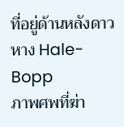ที่อยู่ด้านหลังดาวหาง Hale-Bopp
ภาพศพที่ฆ่า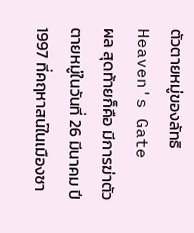ตัวตายหมู่ของลัทธิ Heaven's Gate
ผล สุดท้ายก็คือ มีการฆ่าตัวตายหมู่ในวันที่ 26 มีนาคม ปี 1997 ที่คฤหาสน์ในเมืองซา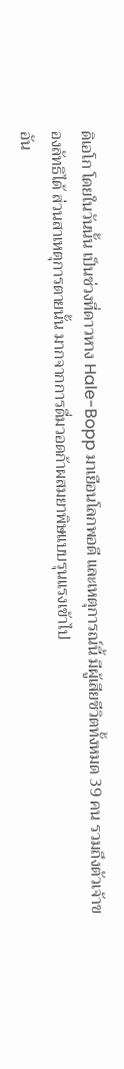ดิเอโก โดยในวันนั้น เป็นช่วงที่ดาวหาง Hale-Bopp มาเยือนโลกพอดี และเหตุการณ์นี้ มีผู้เสียชีวิตทั้งหมด 39 คน รวมถึงตัวเจ้าของลัทธิได้ ส่วนสาเหตุการตายนั้น มากจากการดื่มวอดก้าผสมยาพิษแบบรุนแรงเข้าไป
อัน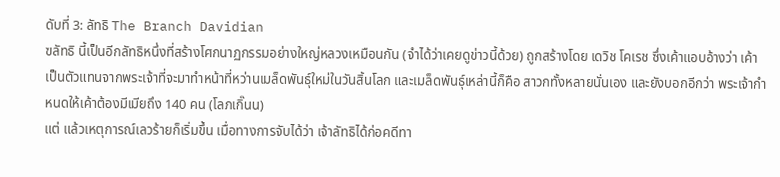ดับที่ 3: ลัทธิ The Branch Davidian
ฃลัทธิ นี้เป็นอีกลัทธิหนึ่งที่สร้างโศกนาฏกรรมอย่างใหญ่หลวงเหมือนกัน (จำได้ว่าเคยดูข่าวนี้ด้วย) ถูกสร้างโดย เดวิช โคเรช ซึ่งเค้าแอบอ้างว่า เค้าเป็นตัวแทนจากพระเจ้าที่จะมาทำหน้าที่หว่านเมล็ดพันธุ์ใหม่ในวันสิ้นโลก และเมล็ดพันธุ์เหล่านี้ก็คือ สาวกทั้งหลายนั่นเอง และยังบอกอีกว่า พระเจ้ากำหนดให้เค้าต้องมีเมียถึง 140 คน (โลภเกิ๊นน)
แต่ แล้วเหตุการณ์เลวร้ายก็เริ่มขึ้น เมื่อทางการจับได้ว่า เจ้าลัทธิได้ก่อคดีทา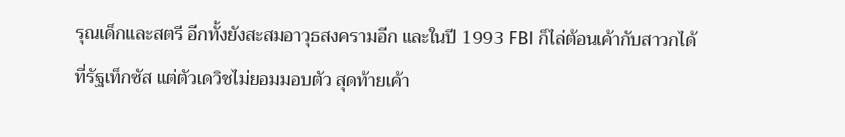รุณเด็กและสตรี อีกทั้งยังสะสมอาวุธสงครามอีก และในปี 1993 FBI ก็ไล่ต้อนเค้ากับสาวกได้ที่รัฐเท็กซัส แต่ตัวเดวิชไม่ยอมมอบตัว สุดท้ายเค้า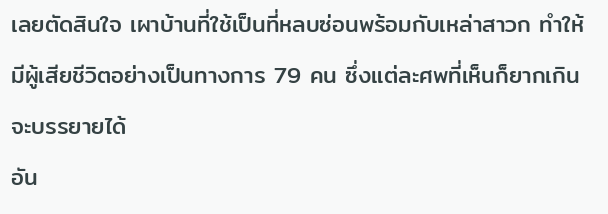เลยตัดสินใจ เผาบ้านที่ใช้เป็นที่หลบซ่อนพร้อมกับเหล่าสาวก ทำให้มีผู้เสียชีวิตอย่างเป็นทางการ 79 คน ซึ่งแต่ละศพที่เห็นก็ยากเกินจะบรรยายได้
อัน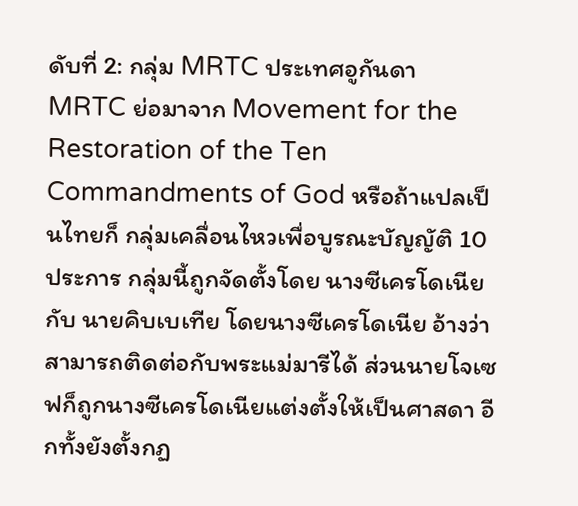ดับที่ 2: กลุ่ม MRTC ประเทศอูกันดา
MRTC ย่อมาจาก Movement for the Restoration of the Ten Commandments of God หรือถ้าแปลเป็นไทยก็ กลุ่มเคลื่อนไหวเพื่อบูรณะบัญญัติ 10 ประการ กลุ่มนี้ถูกจัดตั้งโดย นางซีเครโดเนีย กับ นายคิบเบเทีย โดยนางซีเครโดเนีย อ้างว่า สามารถติดต่อกับพระแม่มารีได้ ส่วนนายโจเซฟก็ถูกนางซีเครโดเนียแต่งตั้งให้เป็นศาสดา อีกทั้งยังตั้งกฏ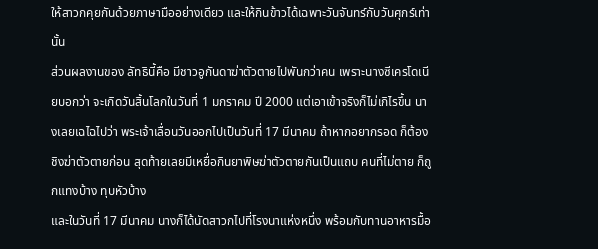ให้สาวกคุยกันด้วยภาษามืออย่างเดียว และให้กินข้าวได้เฉพาะวันจันทร์กับวันศุกร์เท่านั้น
ส่วนผลงานของ ลัทธินี้คือ มีชาวอูกันดาฆ่าตัวตายไปพันกว่าคน เพราะนางซีเครโดเนียบอกว่า จะเกิดวันสิ้นโลกในวันที่ 1 มกราคม ปี 2000 แต่เอาเข้าจริงก็ไม่เกิไรขึ้น นางเลยเฉไฉไปว่า พระเจ้าเลื่อนวันออกไปเป็นวันที่ 17 มีนาคม ถ้าหากอยากรอด ก็ต้องชิงฆ่าตัวตายก่อน สุดท้ายเลยมีเหยื่อกินยาพิษฆ่าตัวตายกันเป็นแถบ คนที่ไม่ตาย ก็ถูกแทงบ้าง ทุบหัวบ้าง
และในวันที่ 17 มีนาคม นางก็ได้นัดสาวกไปที่โรงนาแห่งหนึ่ง พร้อมกับทานอาหารมื้อ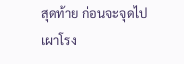สุดท้าย ก่อนจะจุดไปเผาโรง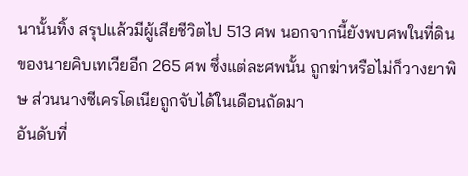นานั้นทิ้ง สรุปแล้วมีผู้เสียชีวิตไป 513 ศพ นอกจากนี้ยังพบศพในที่ดินของนายคิบเทเวียอีก 265 ศพ ซึ่งแต่ละศพนั้น ถูกฆ่าหรือไม่ก็วางยาพิษ ส่วนนางซีเครโดเนียถูกจับได้ในเดือนถัดมา
อันดับที่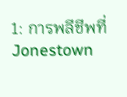1: การพลีชีพที่ Jonestown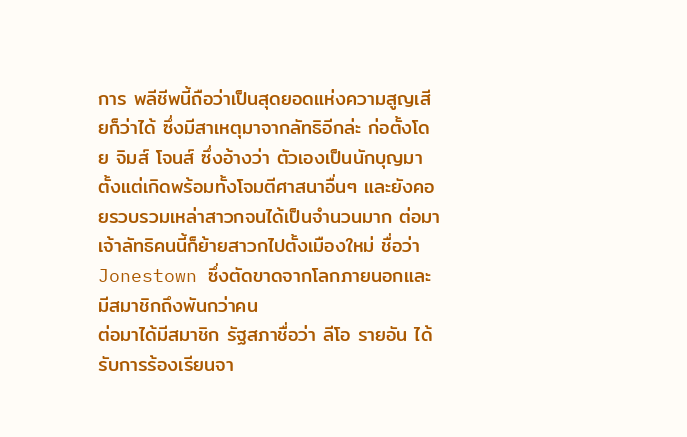การ พลีชีพนี้ถือว่าเป็นสุดยอดแห่งความสูญเสียก็ว่าได้ ซึ่งมีสาเหตุมาจากลัทธิอีกล่ะ ก่อตั้งโดย จิมส์ โจนส์ ซึ่งอ้างว่า ตัวเองเป็นนักบุญมาตั้งแต่เกิดพร้อมทั้งโจมตีศาสนาอื่นๆ และยังคอยรวบรวมเหล่าสาวกจนได้เป็นจำนวนมาก ต่อมาเจ้าลัทธิคนนี้ก็ย้ายสาวกไปตั้งเมืองใหม่ ชื่อว่า Jonestown ซึ่งตัดขาดจากโลกภายนอกและมีสมาชิกถึงพันกว่าคน
ต่อมาได้มีสมาชิก รัฐสภาชื่อว่า ลีโอ รายอัน ได้รับการร้องเรียนจา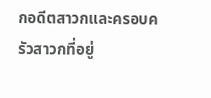กอดีตสาวกและครอบครัวสาวกที่อยู่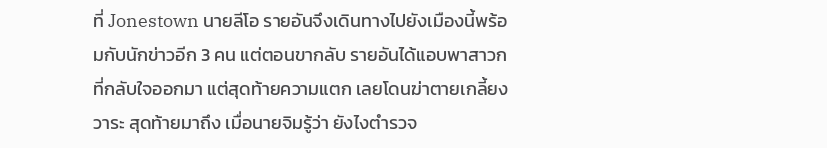ที่ Jonestown นายลีโอ รายอันจึงเดินทางไปยังเมืองนี้พร้อมกับนักข่าวอีก 3 คน แต่ตอนขากลับ รายอันได้แอบพาสาวกที่กลับใจออกมา แต่สุดท้ายความแตก เลยโดนฆ่าตายเกลี้ยง
วาระ สุดท้ายมาถึง เมื่อนายจิมรู้ว่า ยังไงตำรวจ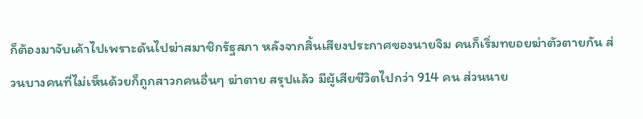ก็ต้องมาจับเค้าไปเพราะดันไปฆ่าสมาชิกรัฐสภา หลังจากสิ้นเสียงประกาศของนายจิม คนก็เริ่มทยอยฆ่าตัวตายกัน ส่วนบางคนที่ไม่เห็นด้วยก็ถูกสาวกคนอื่นๆ ฆ่าตาย สรุปแล้ว มีผู้เสียชีวิตไปกว่า 914 คน ส่วนนาย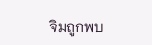จิมถูกพบ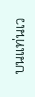บนแท่นเว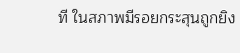ที ในสภาพมีรอยกระสุนถูกยิง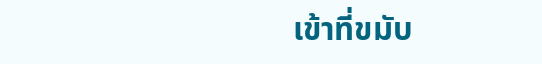เข้าที่ขมับ